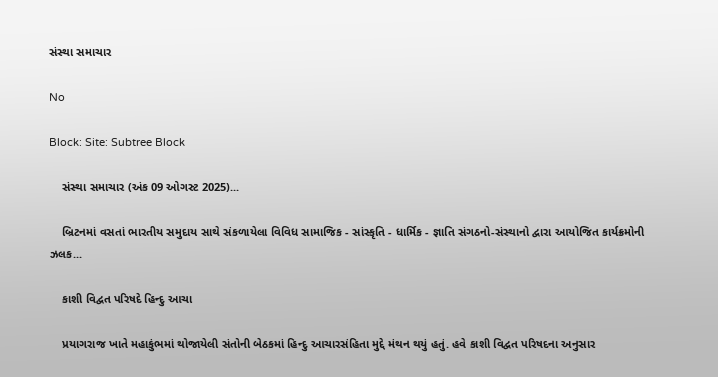સંસ્થા સમાચાર

No

Block: Site: Subtree Block

    સંસ્થા સમાચાર (અંક 09 ઓગસ્ટ 2025)...

    બ્રિટનમાં વસતાં ભારતીય સમુદાય સાથે સંકળાયેલા વિવિધ સામાજિક - સાંસ્કૃતિ - ધાર્મિક - જ્ઞાતિ સંગઠનો-સંસ્થાનો દ્વારા આયોજિત કાર્યક્રમોની ઝલક...

    કાશી વિદ્વત પરિષદે હિન્દુ આચા

    પ્રયાગરાજ ખાતે મહાકુંભમાં થોજાયેલી સંતોની બેઠકમાં હિન્દુ આચારસંહિતા મુદ્દે મંથન થયું હતું. હવે કાશી વિદ્વત પરિષદના અનુસાર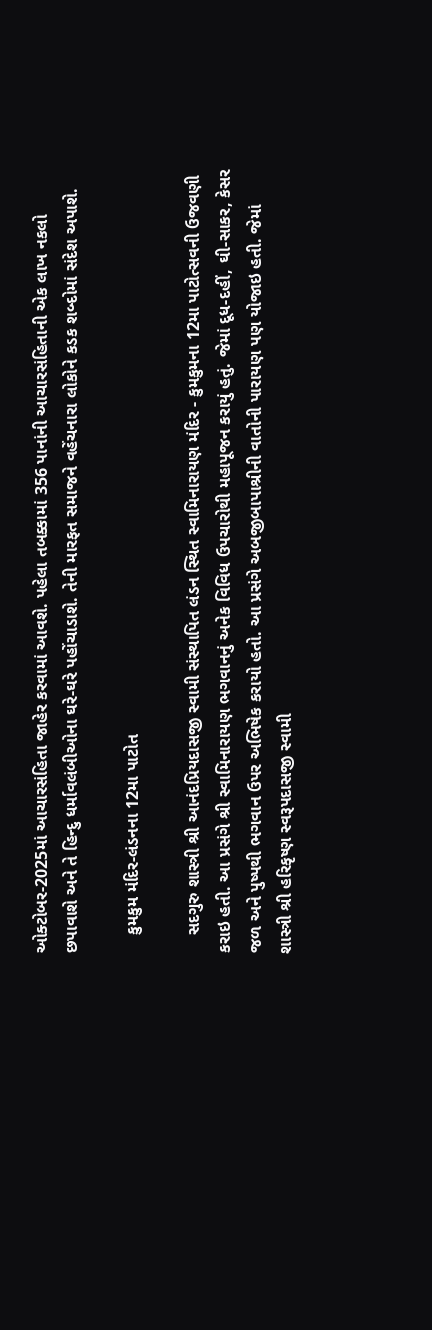ઓક્ટોબર-2025માં આચારસંહિતા જાહેર કરવામાં આવશે. પહેલા તબક્કામાં 356 પાનાંની આચારસંહિતાની એક લાખ નકલો છપાવાશે અને તે હિન્દુ ધર્માવલંબીઓના ઘરે-ઘરે પહોંચાડાશે. તેની મારફત સમાજને વહેંચનારા લોકોને કડક શબ્દોમાં સંદેશ અપાશે.

    કુમકુમ મંદિર-લંડનના 12મા પાટોત

    સદગુરુ શાસ્ત્રી શ્રી આનંદપ્રિયદાસજી સ્વામી સંસ્થાપિત લંડન સ્થિત સ્વામિનારાયણ મંદિર - કુમકુમના 12મા પાટોત્સવની ઉજવણી કરાઇ હતી. આ પ્રસંગે શ્રી સ્વામિનારાયણ ભગવાનનું અનેક વિવિધ ઉપચારોથી મહાપૂજન કરાયું હતું. જેમાં દૂધ-દહીં, ઘી-સાકર, કેસર જળ અને પુષ્પથી ભગવાન ઉપર અભિષેક કરાયો હતો. આ પ્રસંગે અબજીબાપાશ્રીની વાતોની પારાયણ પણ યોજાઇ હતી. જેમાં શાસ્ત્રી શ્રી હરિકૃષ્ણ સ્વરૂપદાસજી સ્વામી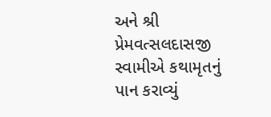અને શ્રી પ્રેમવત્સલદાસજી સ્વામીએ કથામૃતનું પાન કરાવ્યું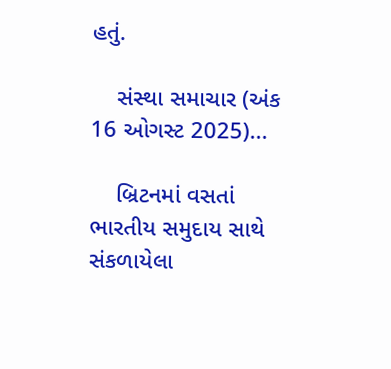હતું.

    સંસ્થા સમાચાર (અંક 16 ઓગસ્ટ 2025)...

    બ્રિટનમાં વસતાં ભારતીય સમુદાય સાથે સંકળાયેલા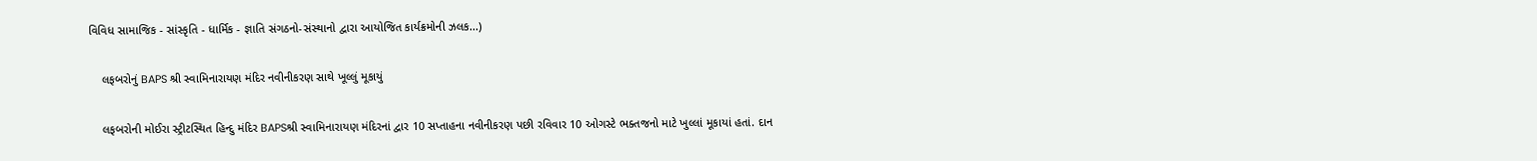વિવિધ સામાજિક - સાંસ્કૃતિ - ધાર્મિક - જ્ઞાતિ સંગઠનો-સંસ્થાનો દ્વારા આયોજિત કાર્યક્રમોની ઝલક...)

    લફબરોનું BAPS શ્રી સ્વામિનારાયણ મંદિર નવીનીકરણ સાથે ખૂલ્લું મૂકાયું

    લફબરોની મોઈરા સ્ટ્રીટસ્થિત હિન્દુ મંદિર BAPSશ્રી સ્વામિનારાયણ મંદિરનાં દ્વાર 10 સપ્તાહના નવીનીકરણ પછી રવિવાર 10 ઓગસ્ટે ભક્તજનો માટે ખુલ્લાં મૂકાયાં હતાં. દાન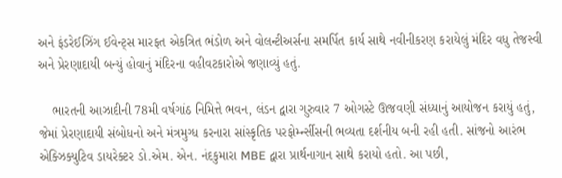અને ફંડરેઈઝિંગ ઈવેન્ટ્સ મારફત એકત્રિત ભંડોળ અને વોલન્ટીઅર્સના સમર્પિત કાર્ય સાથે નવીનીકરણ કરાયેલું મંદિર વધુ તેજસ્વી અને પ્રેરણાદાયી બન્યું હોવાનું મંદિરના વહીવટકારોએ જણાવ્યું હતું.

    ભારતની આઝાદીની 78મી વર્ષગાંઠ નિમિત્તે ભવન, લંડન દ્વારા ગુરુવાર 7 ઓગસ્ટે ઊજવણી સંધ્યાનું આયોજન કરાયું હતું, જેમાં પ્રેરણાદાયી સંબોધનો અને મંત્રમુગ્ધ કરનારા સાંસ્કૃતિક પરફોર્મ્ન્સીસની ભવ્યતા દર્શનીય બની રહી હતી. સાંજનો આરંભ એક્ઝિક્યુટિવ ડાયરેક્ટર ડો.એમ. એન. નંદકુમારા MBE દ્વારા પ્રાર્થનાગાન સાથે કરાયો હતો. આ પછી,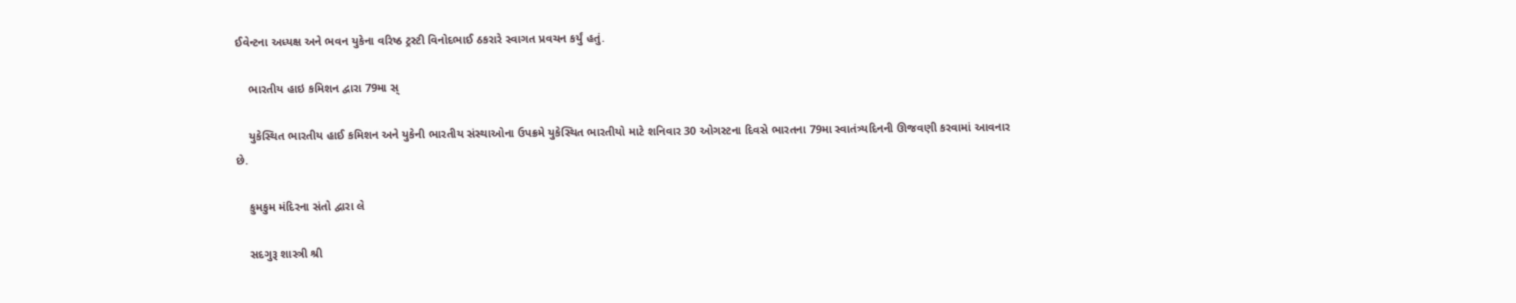ઈવેન્ટના અધ્યક્ષ અને ભવન યુકેના વરિષ્ઠ ટ્રસ્ટી વિનોદભાઈ ઠકરારે સ્વાગત પ્રવચન કર્યું હતું.

    ભારતીય હાઇ કમિશન દ્વારા 79મા સ્

    યુકેસ્થિત ભારતીય હાઈ કમિશન અને યુકેની ભારતીય સંસ્થાઓના ઉપક્રમે યુકેસ્થિત ભારતીયો માટે શનિવાર 30 ઓગસ્ટના દિવસે ભારતના 79મા સ્વાતંત્ર્યદિનની ઊજવણી કરવામાં આવનાર છે.

    કુમકુમ મંદિરના સંતો દ્વારા લે

    સદગુરૂ શાસ્ત્રી શ્રી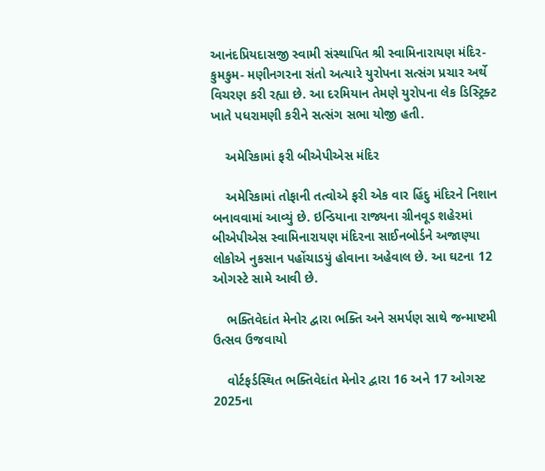આનંદપ્રિયદાસજી સ્વામી સંસ્થાપિત શ્રી સ્વામિનારાયણ મંદિર-કુમકુમ- મણીનગરના સંતો અત્યારે યુરોપના સત્સંગ પ્રચાર અર્થે વિચરણ કરી રહ્યા છે. આ દરમિયાન તેમણે યુરોપના લેક ડિસ્ટ્રિક્ટ ખાતે પધરામણી કરીને સત્સંગ સભા યોજી હતી.

    અમેરિકામાં ફરી બીએપીએસ મંદિર

    અમેરિકામાં તોફાની તત્વોએ ફરી એક વાર હિંદુ મંદિરને નિશાન બનાવવામાં આવ્યું છે. ઇન્ડિયાના રાજ્યના ગ્રીનવૂડ શહેરમાં બીએપીએસ સ્વામિનારાયણ મંદિરના સાઈનબોર્ડને અજાણ્યા લોકોએ નુકસાન પહોંચાડયું હોવાના અહેવાલ છે. આ ઘટના 12 ઓગસ્ટે સામે આવી છે.

    ભક્તિવેદાંત મેનોર દ્વારા ભક્તિ અને સમર્પણ સાથે જન્માષ્ટમી ઉત્સવ ઉજવાયો

    વોર્ટફર્ડસ્થિત ભક્તિવેદાંત મેનોર દ્વારા 16 અને 17 ઓગસ્ટ 2025ના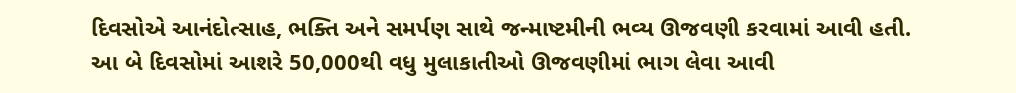દિવસોએ આનંદોત્સાહ, ભક્તિ અને સમર્પણ સાથે જન્માષ્ટમીની ભવ્ય ઊજવણી કરવામાં આવી હતી. આ બે દિવસોમાં આશરે 50,000થી વધુ મુલાકાતીઓ ઊજવણીમાં ભાગ લેવા આવી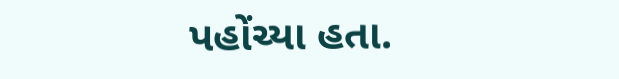પહોંચ્યા હતા.